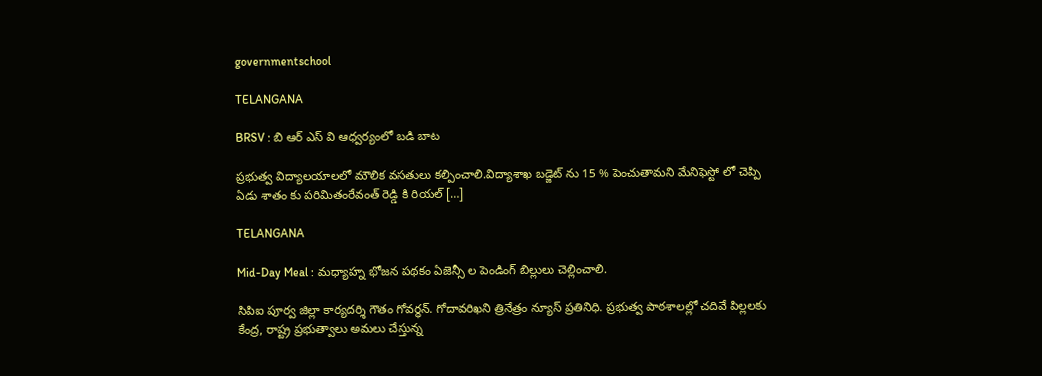governmentschool

TELANGANA

BRSV : బి ఆర్ ఎస్ వి ఆధ్వర్యంలో బడి బాట

ప్రభుత్వ విద్యాలయాలలో మౌలిక వసతులు కల్పించాలి.విద్యాశాఖ బడ్జెట్ ను 15 % పెంచుతామని మేనిఫెస్టో లో చెప్పి ఏడు శాతం కు పరిమితంరేవంత్ రెడ్డి కి రియల్ […]

TELANGANA

Mid-Day Meal : మధ్యాహ్న భోజన పథకం ఏజెన్సీ ల పెండింగ్ బిల్లులు చెల్లించాలి.

సిపిఐ పూర్వ జిల్లా కార్యదర్శి గౌతం గోవర్ధన్. గోదావరిఖని త్రినేత్రం న్యూస్ ప్రతినిధి. ప్రభుత్వ పాఠశాలల్లో చదివే పిల్లలకు కేంద్ర, రాష్ట్ర ప్రభుత్వాలు అమలు చేస్తున్న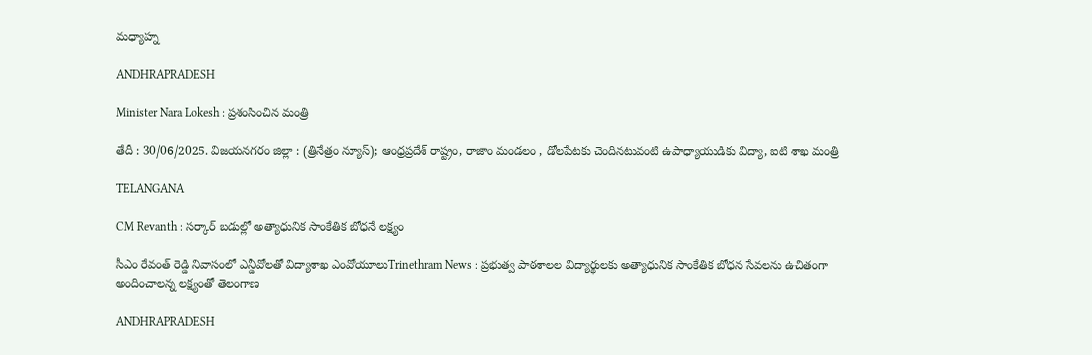మధ్యాహ్న

ANDHRAPRADESH

Minister Nara Lokesh : ప్రశంసించిన మంత్రి

తేదీ : 30/06/2025. విజయనగరం జిల్లా : (త్రినేత్రం న్యూస్); ఆంధ్రప్రదేశ్ రాష్ట్రం, రాజాం మండలం , డోలపేటకు చెందినటువంటి ఉపాధ్యాయుడికు విద్యా, ఐటి శాఖ మంత్రి

TELANGANA

CM Revanth : సర్కార్ బడుల్లో అత్యాధునిక సాంకేతిక బోధనే లక్ష్యం

సీఎం రేవంత్ రెడ్డి నివాసంలో ఎన్డీవోలతో విద్యాశాఖ ఎంవోయూలుTrinethram News : ప్రభుత్వ పాఠశాలల విద్యార్థులకు అత్యాధునిక సాంకేతిక బోధన సేవలను ఉచితంగా అందించాలన్న లక్ష్యంతో తెలంగాణ

ANDHRAPRADESH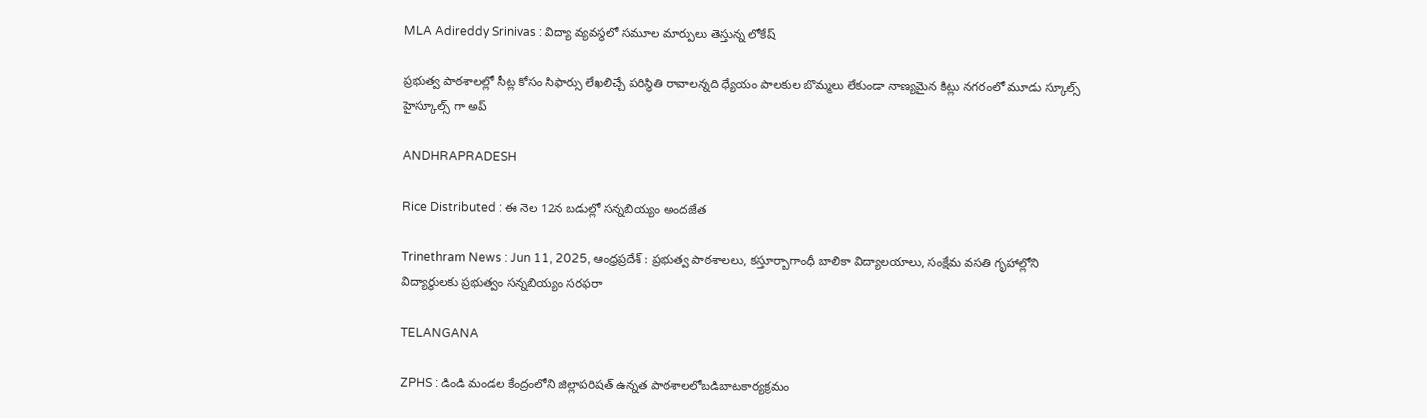MLA Adireddy Srinivas : విద్యా వ్యవస్థలో సమూల మార్పులు తెస్తున్న లోకేష్

ప్రభుత్వ పాఠశాలల్లో సీట్ల కోసం సిఫార్సు లేఖలిచ్చే పరిస్థితి రావాలన్నది ధ్యేయం పాలకుల బొమ్మలు లేకుండా నాణ్యమైన కిట్లు నగరంలో మూడు స్కూల్స్ హైస్కూల్స్ గా అప్

ANDHRAPRADESH

Rice Distributed : ఈ నెల 12న బడుల్లో సన్నబియ్యం అందజేత

Trinethram News : Jun 11, 2025, ఆంధ్రప్రదేశ్ : ప్రభుత్వ పాఠశాలలు, కస్తూర్బాగాంధీ బాలికా విద్యాలయాలు, సంక్షేమ వసతి గృహాల్లోని విద్యార్థులకు ప్రభుత్వం సన్నబియ్యం సరఫరా

TELANGANA

ZPHS : డిండి మండల కేంద్రంలోని జిల్లాపరిషత్ ఉన్నత పాఠశాలలోబడిబాటకార్యక్రమం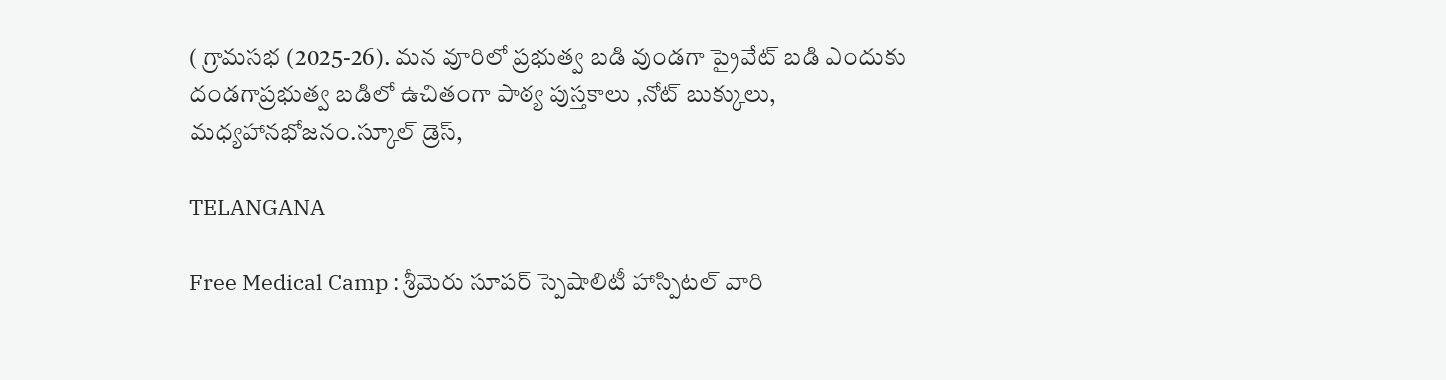( గ్రామసభ (2025-26). మన వూరిలో ప్రభుత్వ బడి వుండగా ప్రైవేట్ బడి ఎందుకు దండగాప్రభుత్వ బడిలో ఉచితంగా పాఠ్య పుస్తకాలు ,నోట్ బుక్కులు, మధ్యహానభోజనం.స్కూల్ డ్రెస్,

TELANGANA

Free Medical Camp : శ్రీమెరు సూపర్ స్పెషాలిటీ హాస్పిటల్ వారి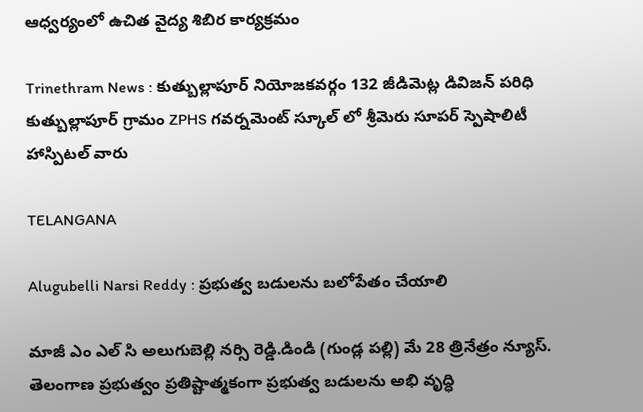ఆధ్వర్యంలో ఉచిత వైద్య శిబిర కార్యక్రమం

Trinethram News : కుత్బుల్లాపూర్ నియోజకవర్గం 132 జీడిమెట్ల డివిజన్ పరిధి కుత్బుల్లాపూర్ గ్రామం ZPHS గవర్నమెంట్ స్కూల్ లో శ్రీమెరు సూపర్ స్పెషాలిటీ హాస్పిటల్ వారు

TELANGANA

Alugubelli Narsi Reddy : ప్రభుత్వ బడులను బలోపేతం చేయాలి

మాజీ ఎం ఎల్ సి అలుగుబెల్లి నర్సి రెడ్డి.డిండి (గుండ్ల పల్లి) మే 28 త్రినేత్రం న్యూస్. తెలంగాణ ప్రభుత్వం ప్రతిష్టాత్మకంగా ప్రభుత్వ బడులను అభి వృద్ధి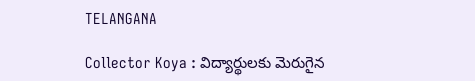TELANGANA

Collector Koya : విద్యార్థులకు మెరుగైన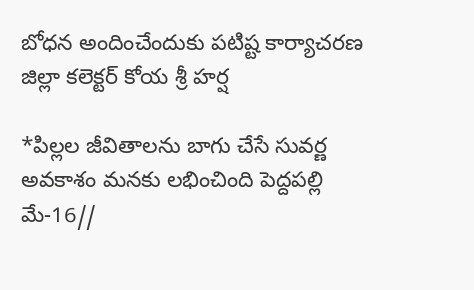బోధన అందించేందుకు పటిష్ట కార్యాచరణ జిల్లా కలెక్టర్ కోయ శ్రీ హర్ష

*పిల్లల జీవితాలను బాగు చేసే సువర్ణ అవకాశం మనకు లభించింది పెద్దపల్లి మే-16//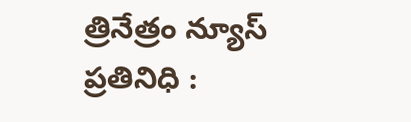త్రినేత్రం న్యూస్ ప్రతినిధి :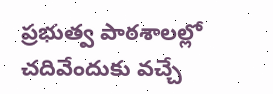ప్రభుత్వ పాఠశాలల్లో చదివేందుకు వచ్చే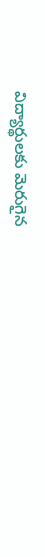విద్యార్థులకు మెరుగైన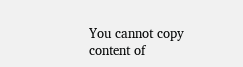You cannot copy content of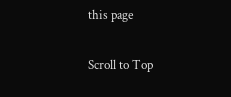this page

Scroll to Top